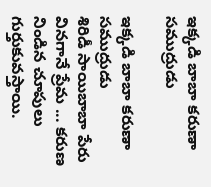ఇక్కడి బాబా కరుణా సముద్రుడు

ఇక్కడి బాబా కరుణా సముద్రుడు
శిరిడీ సాయిబాబా పేరు వినగానే ప్రేమ ... కరుణ నిండిన చూపులు గుర్తుకువస్తాయి.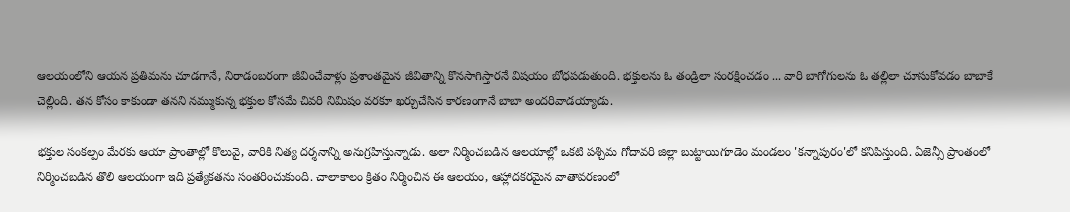ఆలయంలోని ఆయన ప్రతిమను చూడగానే, నిరాడంబరంగా జీవించేవాళ్లు ప్రశాంతమైన జీవితాన్ని కొనసాగిస్తారనే విషయం బోధపడుతుంది. భక్తులను ఓ తండ్రిలా సంరక్షించడం ... వారి బాగోగులను ఓ తల్లిలా చూసుకోవడం బాబాకే చెల్లింది. తన కోసం కాకుండా తనని నమ్ముకున్న భక్తుల కోసమే చివరి నిమిషం వరకూ ఖర్చుచేసిన కారణంగానే బాబా అందరివాడయ్యాడు.

భక్తుల సంకల్పం మేరకు ఆయా ప్రాంతాల్లో కొలువై, వారికి నిత్య దర్శనాన్ని అనుగ్రహిస్తున్నాడు. అలా నిర్మించబడిన ఆలయాల్లో ఒకటి పశ్చిమ గోదావరి జిల్లా బుట్టాయిగూడెం మండలం 'కన్నాపురం'లో కనిపిస్తుంది. ఏజెన్సీ ప్రాంతంలో నిర్మించబడిన తొలి ఆలయంగా ఇది ప్రత్యేకతను సంతరించుకుంది. చాలాకాలం క్రితం నిర్మించిన ఈ ఆలయం, ఆహ్లాదకరమైన వాతావరణంలో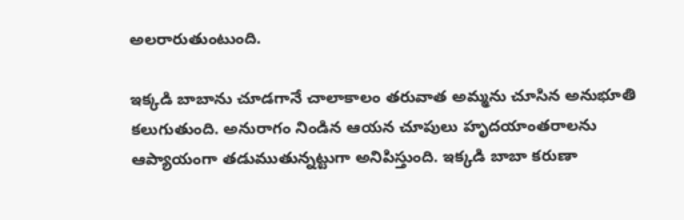అలరారుతుంటుంది.

ఇక్కడి బాబాను చూడగానే చాలాకాలం తరువాత అమ్మను చూసిన అనుభూతి కలుగుతుంది. అనురాగం నిండిన ఆయన చూపులు హృదయాంతరాలను ఆప్యాయంగా తడుముతున్నట్టుగా అనిపిస్తుంది. ఇక్కడి బాబా కరుణా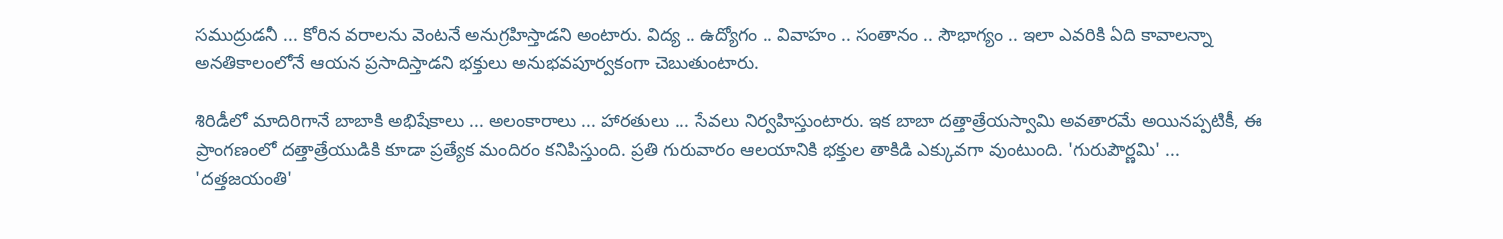సముద్రుడనీ ... కోరిన వరాలను వెంటనే అనుగ్రహిస్తాడని అంటారు. విద్య .. ఉద్యోగం .. వివాహం .. సంతానం .. సౌభాగ్యం .. ఇలా ఎవరికి ఏది కావాలన్నా అనతికాలంలోనే ఆయన ప్రసాదిస్తాడని భక్తులు అనుభవపూర్వకంగా చెబుతుంటారు.

శిరిడీలో మాదిరిగానే బాబాకి అభిషేకాలు ... అలంకారాలు ... హారతులు ... సేవలు నిర్వహిస్తుంటారు. ఇక బాబా దత్తాత్రేయస్వామి అవతారమే అయినప్పటికీ, ఈ ప్రాంగణంలో దత్తాత్రేయుడికి కూడా ప్రత్యేక మందిరం కనిపిస్తుంది. ప్రతి గురువారం ఆలయానికి భక్తుల తాకిడి ఎక్కువగా వుంటుంది. 'గురుపౌర్ణమి' ... 'దత్తజయంతి'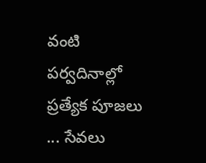వంటి పర్వదినాల్లో ప్రత్యేక పూజలు ... సేవలు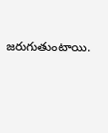జరుగుతుంటాయి.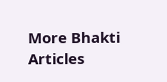More Bhakti Articles